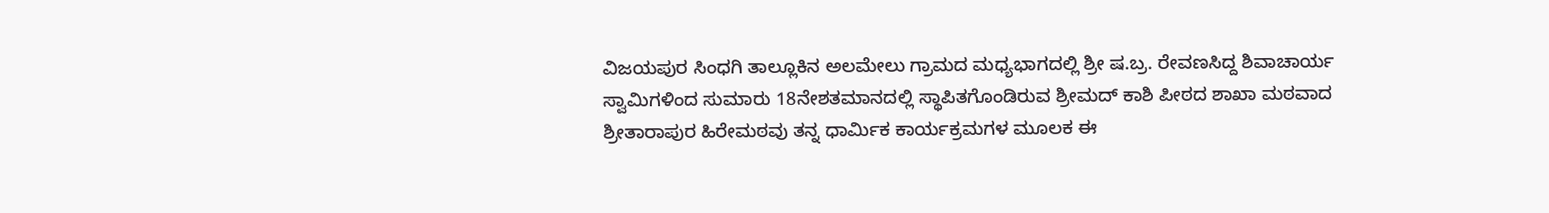ವಿಜಯಪುರ ಸಿಂಧಗಿ ತಾಲ್ಲೂಕಿನ ಅಲಮೇಲು ಗ್ರಾಮದ ಮಧ್ಯಭಾಗದಲ್ಲಿ ಶ್ರೀ ಷ.ಬ್ರ. ರೇವಣಸಿದ್ದ ಶಿವಾಚಾರ್ಯ ಸ್ವಾಮಿಗಳಿಂದ ಸುಮಾರು 18ನೇಶತಮಾನದಲ್ಲಿ ಸ್ಥಾಪಿತಗೊಂಡಿರುವ ಶ್ರೀಮದ್ ಕಾಶಿ ಪೀಠದ ಶಾಖಾ ಮಠವಾದ ಶ್ರೀತಾರಾಪುರ ಹಿರೇಮಠವು ತನ್ನ ಧಾರ್ಮಿಕ ಕಾರ್ಯಕ್ರಮಗಳ ಮೂಲಕ ಈ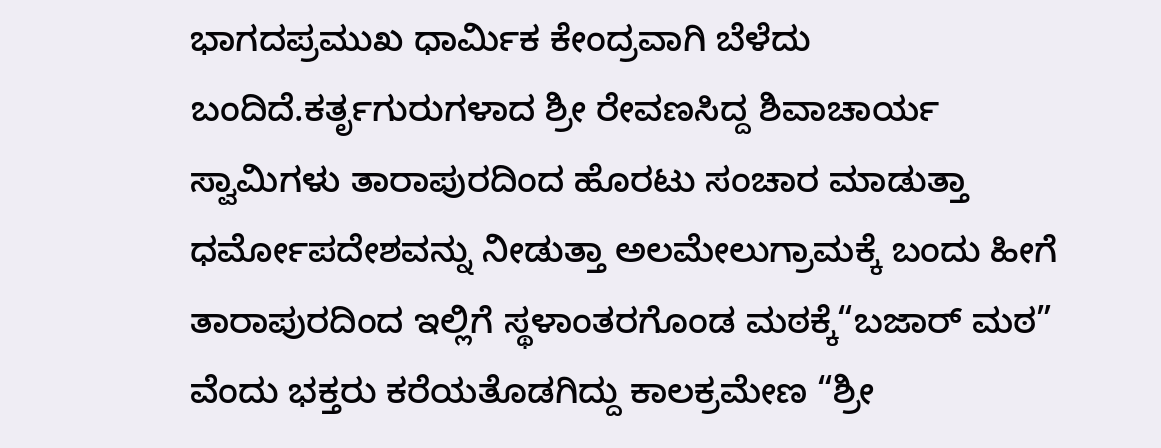ಭಾಗದಪ್ರಮುಖ ಧಾರ್ಮಿಕ ಕೇಂದ್ರವಾಗಿ ಬೆಳೆದು ಬಂದಿದೆ.ಕರ್ತೃಗುರುಗಳಾದ ಶ್ರೀ ರೇವಣಸಿದ್ದ ಶಿವಾಚಾರ್ಯ ಸ್ವಾಮಿಗಳು ತಾರಾಪುರದಿಂದ ಹೊರಟು ಸಂಚಾರ ಮಾಡುತ್ತಾ ಧರ್ಮೋಪದೇಶವನ್ನು ನೀಡುತ್ತಾ ಅಲಮೇಲುಗ್ರಾಮಕ್ಕೆ ಬಂದು ಹೀಗೆ ತಾರಾಪುರದಿಂದ ಇಲ್ಲಿಗೆ ಸ್ಥಳಾಂತರಗೊಂಡ ಮಠಕ್ಕೆ“ಬಜಾರ್ ಮಠ” ವೆಂದು ಭಕ್ತರು ಕರೆಯತೊಡಗಿದ್ದು ಕಾಲಕ್ರಮೇಣ “ಶ್ರೀ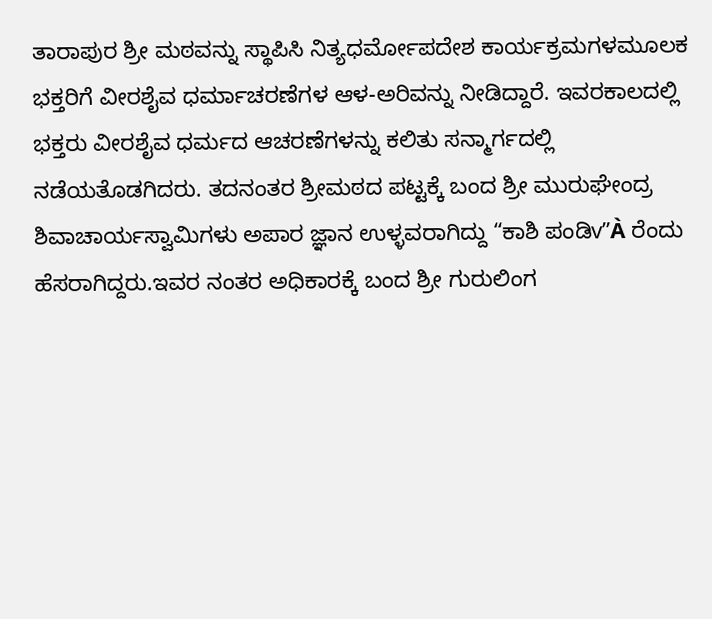ತಾರಾಪುರ ಶ್ರೀ ಮಠವನ್ನು ಸ್ಥಾಪಿಸಿ ನಿತ್ಯಧರ್ಮೋಪದೇಶ ಕಾರ್ಯಕ್ರಮಗಳಮೂಲಕ ಭಕ್ತರಿಗೆ ವೀರಶೈವ ಧರ್ಮಾಚರಣೆಗಳ ಆಳ-ಅರಿವನ್ನು ನೀಡಿದ್ದಾರೆ. ಇವರಕಾಲದಲ್ಲಿ ಭಕ್ತರು ವೀರಶೈವ ಧರ್ಮದ ಆಚರಣೆಗಳನ್ನು ಕಲಿತು ಸನ್ಮಾರ್ಗದಲ್ಲಿ ನಡೆಯತೊಡಗಿದರು. ತದನಂತರ ಶ್ರೀಮಠದ ಪಟ್ಟಕ್ಕೆ ಬಂದ ಶ್ರೀ ಮುರುಘೇಂದ್ರ ಶಿವಾಚಾರ್ಯಸ್ವಾಮಿಗಳು ಅಪಾರ ಜ್ಞಾನ ಉಳ್ಳವರಾಗಿದ್ದು “ಕಾಶಿ ಪಂಡಿv”À ರೆಂದು ಹೆಸರಾಗಿದ್ದರು.ಇವರ ನಂತರ ಅಧಿಕಾರಕ್ಕೆ ಬಂದ ಶ್ರೀ ಗುರುಲಿಂಗ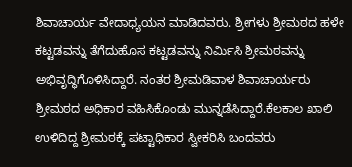ಶಿವಾಚಾರ್ಯ ವೇದಾಧ್ಯಯನ ಮಾಡಿದವರು. ಶ್ರೀಗಳು ಶ್ರೀಮಠದ ಹಳೇ ಕಟ್ಟಡವನ್ನು ತೆಗೆದುಹೊಸ ಕಟ್ಟಡವನ್ನು ನಿರ್ಮಿಸಿ ಶ್ರೀಮಠವನ್ನು ಅಭಿವೃದ್ಧಿಗೊಳಿಸಿದ್ದಾರೆ. ನಂತರ ಶ್ರೀಮಡಿವಾಳ ಶಿವಾಚಾರ್ಯರು ಶ್ರೀಮಠದ ಅಧಿಕಾರ ವಹಿಸಿಕೊಂಡು ಮುನ್ನಡೆಸಿದ್ದಾರೆ.ಕೆಲಕಾಲ ಖಾಲಿ ಉಳಿದಿದ್ದ ಶ್ರೀಮಠಕ್ಕೆ ಪಟ್ಟಾಧಿಕಾರ ಸ್ವೀಕರಿಸಿ ಬಂದವರು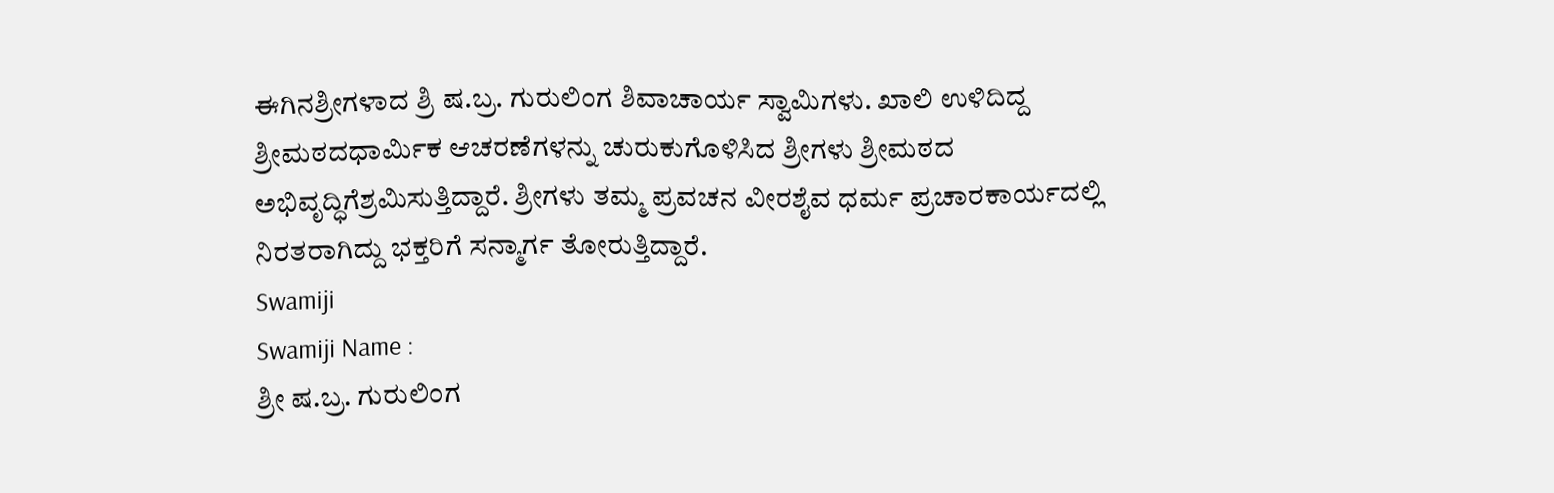ಈಗಿನಶ್ರೀಗಳಾದ ಶ್ರಿ ಷ.ಬ್ರ. ಗುರುಲಿಂಗ ಶಿವಾಚಾರ್ಯ ಸ್ವಾಮಿಗಳು. ಖಾಲಿ ಉಳಿದಿದ್ದ ಶ್ರೀಮಠದಧಾರ್ಮಿಕ ಆಚರಣೆಗಳನ್ನು ಚುರುಕುಗೊಳಿಸಿದ ಶ್ರೀಗಳು ಶ್ರೀಮಠದ ಅಭಿವೃದ್ಧಿಗೆಶ್ರಮಿಸುತ್ತಿದ್ದಾರೆ. ಶ್ರೀಗಳು ತಮ್ಮ ಪ್ರವಚನ ವೀರಶೈವ ಧರ್ಮ ಪ್ರಚಾರಕಾರ್ಯದಲ್ಲಿ ನಿರತರಾಗಿದ್ದು ಭಕ್ತರಿಗೆ ಸನ್ಮಾರ್ಗ ತೋರುತ್ತಿದ್ದಾರೆ.
Swamiji
Swamiji Name :
ಶ್ರೀ ಷ.ಬ್ರ. ಗುರುಲಿಂಗ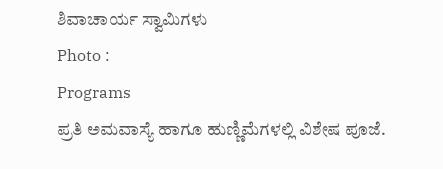ಶಿವಾಚಾರ್ಯ ಸ್ವಾಮಿಗಳು
Photo :
Programs
ಪ್ರತಿ ಅಮವಾಸ್ಯೆ ಹಾಗೂ ಹುಣ್ಣಿಮೆಗಳಲ್ಲಿ ವಿಶೇಷ ಪೂಜೆ.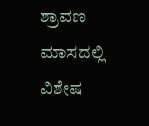ಶ್ರಾವಣ ಮಾಸದಲ್ಲಿ ವಿಶೇಷ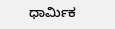ಧಾರ್ಮಿಕ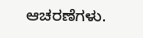ಆಚರಣೆಗಳು.